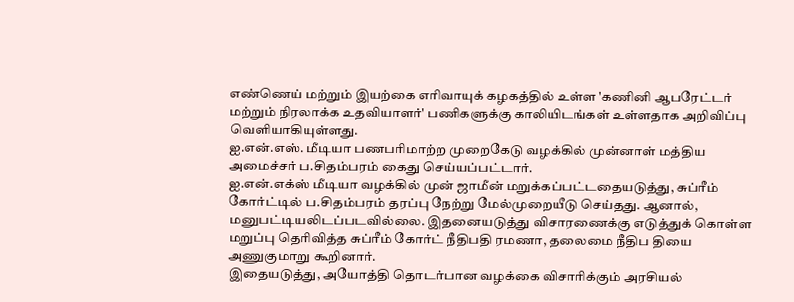எண்ணெய் மற்றும் இயற்கை எரிவாயுக் கழகத்தில் உள்ள 'கணினி ஆபரேட்டர் மற்றும் நிரலாக்க உதவியாளர்' பணிகளுக்கு காலியிடங்கள் உள்ளதாக அறிவிப்பு வெளியாகியுள்ளது.
ஐ.என்.எஸ். மீடியா பணபரிமாற்ற முறைகேடு வழக்கில் முன்னாள் மத்திய அமைச்சர் ப.சிதம்பரம் கைது செய்யப்பட்டார்.
ஐ.என்.எக்ஸ் மீடியா வழக்கில் முன் ஜாமீன் மறுக்கப்பட்டதையடுத்து, சுப்ரீம் கோர்ட்டில் ப.சிதம்பரம் தரப்பு நேற்று மேல்முறையீடு செய்தது. ஆனால், மனுபட்டியலிடப்படவில்லை. இதனையடுத்து விசாரணைக்கு எடுத்துக் கொள்ள மறுப்பு தெரிவித்த சுப்ரீம் கோர்ட் நீதிபதி ரமணா, தலைமை நீதிப தியை அணுகுமாறு கூறினார்.
இதையடுத்து, அயோத்தி தொடர்பான வழக்கை விசாரிக்கும் அரசியல்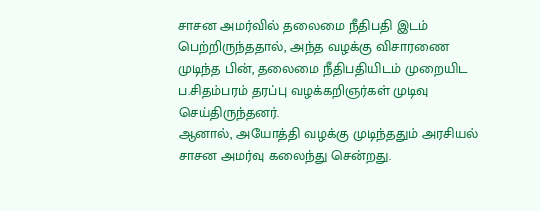சாசன அமர்வில் தலைமை நீதிபதி இடம் பெற்றிருந்ததால், அந்த வழக்கு விசாரணை முடிந்த பின், தலைமை நீதிபதியிடம் முறையிட ப.சிதம்பரம் தரப்பு வழக்கறிஞர்கள் முடிவு செய்திருந்தனர்.
ஆனால், அயோத்தி வழக்கு முடிந்ததும் அரசியல் சாசன அமர்வு கலைந்து சென்றது.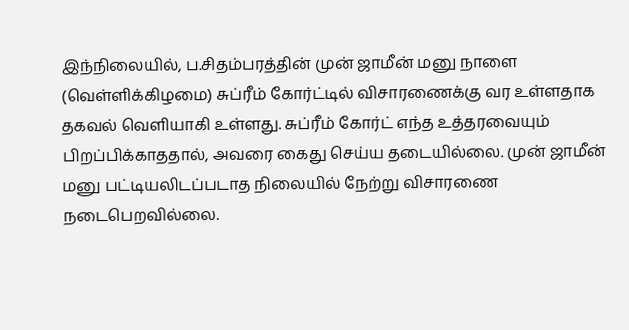இந்நிலையில், ப.சிதம்பரத்தின் முன் ஜாமீன் மனு நாளை (வெள்ளிக்கிழமை) சுப்ரீம் கோர்ட்டில் விசாரணைக்கு வர உள்ளதாக தகவல் வெளியாகி உள்ளது. சுப்ரீம் கோர்ட் எந்த உத்தரவையும் பிறப்பிக்காததால், அவரை கைது செய்ய தடையில்லை. முன் ஜாமீன் மனு பட்டியலிடப்படாத நிலையில் நேற்று விசாரணை நடைபெறவில்லை.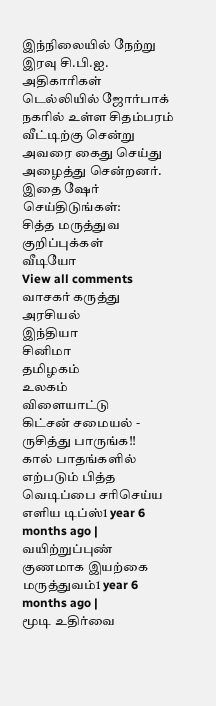இந்நிலையில் நேற்று இரவு சி.பி.ஐ. அதிகாரிகள் டெல்லியில் ஜோர்பாக் நகரில் உள்ள சிதம்பரம் வீட்டிற்கு சென்று அவரை கைது செய்து அழைத்து சென்றனர்.
இதை ஷேர் செய்திடுங்கள்:
சித்த மருத்துவ குறிப்புக்கள்
வீடியோ
View all comments
வாசகர் கருத்து
அரசியல்
இந்தியா
சினிமா
தமிழகம்
உலகம்
விளையாட்டு
கிட்சன் சமையல் - ருசித்து பாருங்க!!
கால் பாதங்களில் எற்படும் பித்த வெடிப்பை சரிசெய்ய எளிய டிப்ஸ்1 year 6 months ago |
வயிற்றுப்புண் குணமாக இயற்கை மருத்துவம்1 year 6 months ago |
மூடி உதிர்வை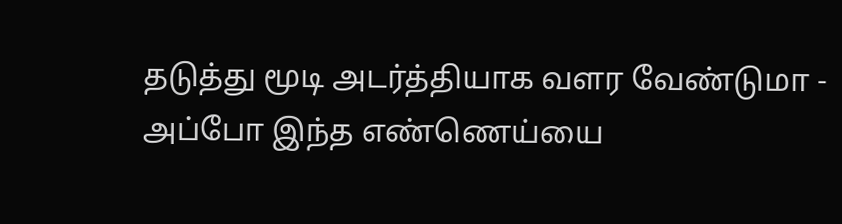தடுத்து மூடி அடர்த்தியாக வளர வேண்டுமா - அப்போ இந்த எண்ணெய்யை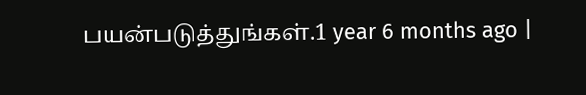பயன்படுத்துங்கள்.1 year 6 months ago |